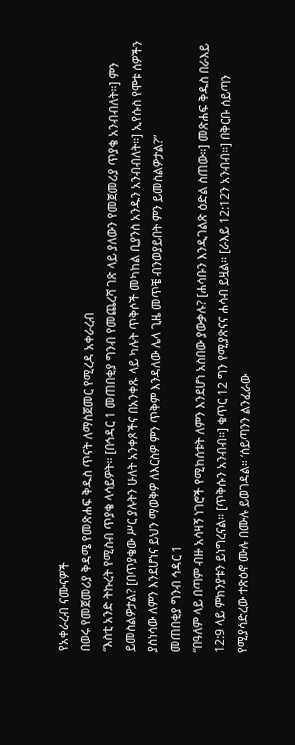የአቀራረብ ናሙናዎች
በወሩ የመጀመሪያ ቅዳሜ የመጽሐፍ ቅዱስ ጥናት ለማስጀመር የሚረዳ አቀራረብ
“እስቲ አንድ ትኩረት የሚስብ ጥያቄ ላሳይዎት። [በኅዳር 1 መጠበቂያ ግንብ የመጨረሻ ገጽ ላይ ያለውን የመጀመሪያ ጥያቄ አንብብለት።] ምን ይመስልዎታል? [በጥያቄው ሥር ያሉትን ሁለት አንቀጾችና በአንቀጹ ላይ ካሉት ጥቅሶች መካከል ቢያንስ አንዱን አንብብለት።] ኢየሱስ የሞቱ ሰዎችን ያስነሳው ለምን እንደሆነና ይህን ማወቅዎ ለእርስዎ ምን ጥቅም እንዳለው ሌላ ጊዜ መጥቼ ብንወያይበት ምን ይመስልዎታል?”
መጠበቂያ ግንብ ኅዳር 1
“በዓለም ላይ በጣም ብዙ አሳዛኝ ነገሮች የሚከሰቱት ለምን እንደሆነ አስበው ያውቃሉ? [ሐሳቡን እንዲገልጽ ዕድል ስጠው።] መጽሐፍ ቅዱስ በራእይ 12:9 ላይ ምክንያቱን ይነግረናል። [ጥቅሱን አንብብ።] ቁጥር 12 ግን የሚያጽናና ሐሳብ ይዟል። [ራእይ 12:12ን አንብብ።] በቅርቡ ሰይጣን የሚያሳድረው ተጽዕኖ ሙሉ በሙሉ ይወገዳል። ‘ሰይጣንን ልንፈራው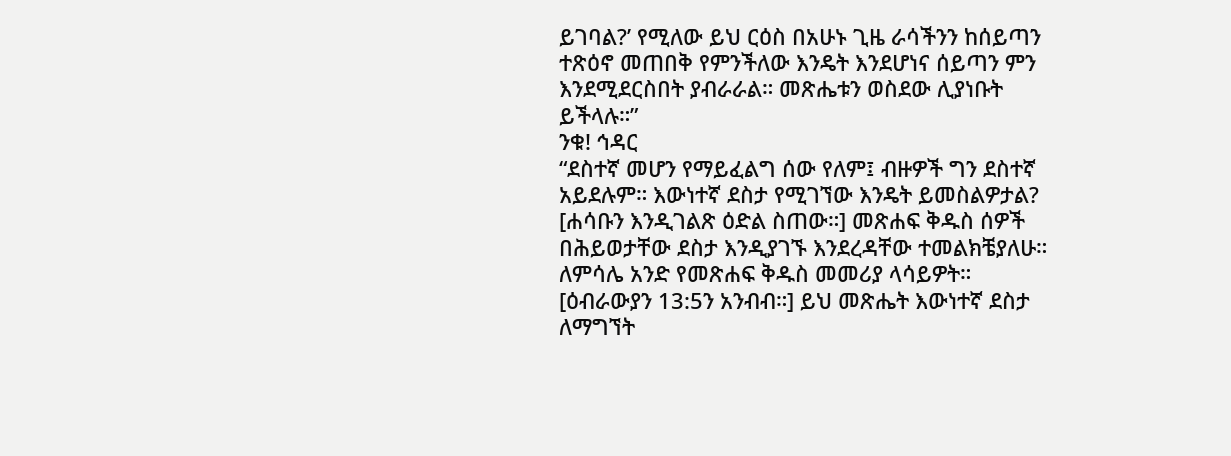ይገባል?’ የሚለው ይህ ርዕስ በአሁኑ ጊዜ ራሳችንን ከሰይጣን ተጽዕኖ መጠበቅ የምንችለው እንዴት እንደሆነና ሰይጣን ምን እንደሚደርስበት ያብራራል። መጽሔቱን ወስደው ሊያነቡት ይችላሉ።”
ንቁ! ኅዳር
“ደስተኛ መሆን የማይፈልግ ሰው የለም፤ ብዙዎች ግን ደስተኛ አይደሉም። እውነተኛ ደስታ የሚገኘው እንዴት ይመስልዎታል? [ሐሳቡን እንዲገልጽ ዕድል ስጠው።] መጽሐፍ ቅዱስ ሰዎች በሕይወታቸው ደስታ እንዲያገኙ እንደረዳቸው ተመልክቼያለሁ። ለምሳሌ አንድ የመጽሐፍ ቅዱስ መመሪያ ላሳይዎት። [ዕብራውያን 13:5ን አንብብ።] ይህ መጽሔት እውነተኛ ደስታ ለማግኘት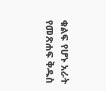ቁልፍ የሆኑ አራት የመጽሐፍ ቅዱስ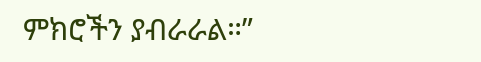ምክሮችን ያብራራል።”